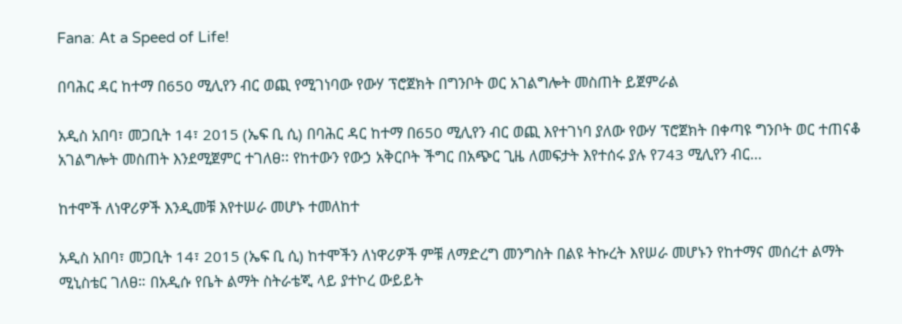Fana: At a Speed of Life!

በባሕር ዳር ከተማ በ650 ሚሊየን ብር ወጪ የሚገነባው የውሃ ፕሮጀክት በግንቦት ወር አገልግሎት መስጠት ይጀምራል

አዲስ አበባ፣ መጋቢት 14፣ 2015 (ኤፍ ቢ ሲ) በባሕር ዳር ከተማ በ650 ሚሊየን ብር ወጪ እየተገነባ ያለው የውሃ ፕሮጀክት በቀጣዩ ግንቦት ወር ተጠናቆ አገልግሎት መስጠት እንደሚጀምር ተገለፀ፡፡ የከተውን የውኃ አቅርቦት ችግር በአጭር ጊዜ ለመፍታት እየተሰሩ ያሉ የ743 ሚሊየን ብር…

ከተሞች ለነዋሪዎች እንዲመቹ እየተሠራ መሆኑ ተመለከተ

አዲስ አበባ፣ መጋቢት 14፣ 2015 (ኤፍ ቢ ሲ) ከተሞችን ለነዋሪዎች ምቹ ለማድረግ መንግስት በልዩ ትኩረት እየሠራ መሆኑን የከተማና መሰረተ ልማት ሚኒስቴር ገለፀ። በአዲሱ የቤት ልማት ስትራቴጂ ላይ ያተኮረ ውይይት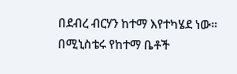በደብረ ብርሃን ከተማ እየተካሄደ ነው። በሚኒስቴሩ የከተማ ቤቶች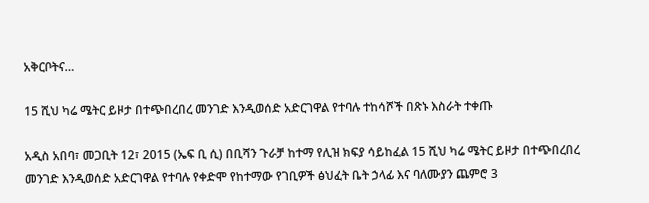አቅርቦትና…

15 ሺህ ካሬ ሜትር ይዞታ በተጭበረበረ መንገድ እንዲወሰድ አድርገዋል የተባሉ ተከሳሾች በጽኑ እስራት ተቀጡ

አዲስ አበባ፣ መጋቢት 12፣ 2015 (ኤፍ ቢ ሲ) በቢሻን ጉራቻ ከተማ የሊዝ ክፍያ ሳይከፈል 15 ሺህ ካሬ ሜትር ይዞታ በተጭበረበረ መንገድ እንዲወሰድ አድርገዋል የተባሉ የቀድሞ የከተማው የገቢዎች ፅህፈት ቤት ኃላፊ እና ባለሙያን ጨምሮ 3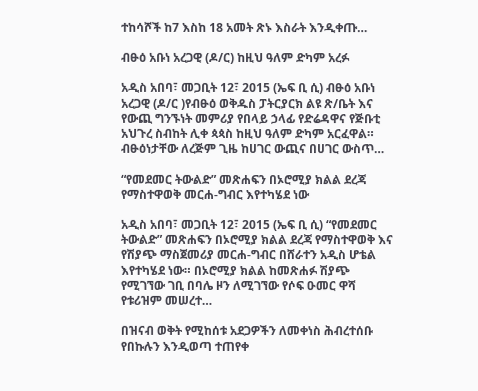ተከሳሾች ከ7 እስከ 18 አመት ጽኑ እስራት እንዲቀጡ…

ብፁዕ አቡነ አረጋዊ (ዶ/ር) ከዚህ ዓለም ድካም አረፉ

አዲስ አበባ፣ መጋቢት 12፣ 2015 (ኤፍ ቢ ሲ) ብፁዕ አቡነ አረጋዊ (ዶ/ር )የብፁዕ ወቅዱስ ፓትርያርክ ልዩ ጽ/ቤት እና የውጪ ግንኙነት መምሪያ የበላይ ኃላፊ የድሬዳዋና የጅቡቲ አህጉረ ስብከት ሊቀ ጳጳስ ከዚህ ዓለም ድካም አርፈዋል። ብፁዕነታቸው ለረጅም ጊዜ ከሀገር ውጪና በሀገር ውስጥ…

“የመደመር ትውልድ” መጽሐፍን በኦሮሚያ ክልል ደረጃ የማስተዋወቅ መርሐ-ግብር እየተካሄደ ነው

አዲስ አበባ፣ መጋቢት 12፣ 2015 (ኤፍ ቢ ሲ) “የመደመር ትውልድ” መጽሐፍን በኦሮሚያ ክልል ደረጃ የማስተዋወቅ እና የሽያጭ ማስጀመሪያ መርሐ-ግብር በሸራተን አዲስ ሆቴል እየተካሄደ ነው። በኦሮሚያ ክልል ከመጽሐፉ ሽያጭ የሚገኘው ገቢ በባሌ ዞን ለሚገኘው የሶፍ ዑመር ዋሻ የቱሪዝም መሠረተ…

በዝናብ ወቅት የሚከሰቱ አደጋዎችን ለመቀነስ ሕብረተሰቡ የበኩሉን እንዲወጣ ተጠየቀ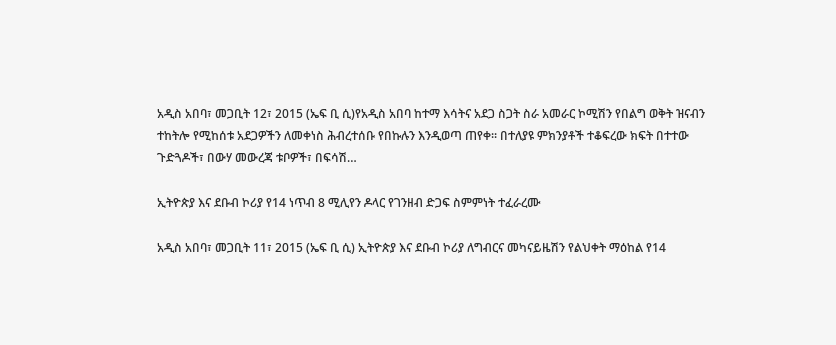አዲስ አበባ፣ መጋቢት 12፣ 2015 (ኤፍ ቢ ሲ)የአዲስ አበባ ከተማ እሳትና አደጋ ስጋት ስራ አመራር ኮሚሽን የበልግ ወቅት ዝናብን ተከትሎ የሚከሰቱ አደጋዎችን ለመቀነስ ሕብረተሰቡ የበኩሉን እንዲወጣ ጠየቀ፡፡ በተለያዩ ምክንያቶች ተቆፍረው ክፍት በተተው ጉድጓዶች፣ በውሃ መውረጃ ቱቦዎች፣ በፍሳሽ…

ኢትዮጵያ እና ደቡብ ኮሪያ የ14 ነጥብ 8 ሚሊየን ዶላር የገንዘብ ድጋፍ ስምምነት ተፈራረሙ

አዲስ አበባ፣ መጋቢት 11፣ 2015 (ኤፍ ቢ ሲ) ኢትዮጵያ እና ደቡብ ኮሪያ ለግብርና መካናይዜሽን የልህቀት ማዕከል የ14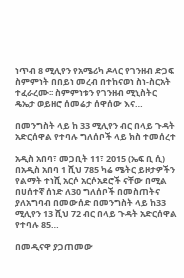ነጥብ 8 ሚሊየን የአሜሪካ ዶላር የገንዘብ ድጋፍ ስምምነት በበይነ መረብ በተከናወነ ስነ-ስርአት ተፈራረሙ፡፡ ስምምነቱን የገንዘብ ሚኒስትር ዴኤታ ወይዘሮ ሰመሬታ ሰዋሰው እና…

በመንግስት ላይ ከ 33 ሚሊየን ብር በላይ ጉዳት አድርሰዋል የተባሉ ግለሰቦች ላይ ክስ ተመሰረተ

አዲስ አበባ፣ መጋቢት 11፣ 2015 (ኤፍ ቢ ሲ) በአዲስ አበባ 1 ሺህ 785 ካሬ ሜትር ይዞታዎችን የልማት ተነሺ አርሶ አርሶአደሮች ናቸው በሚል በሀሰተኛ ሰነድ ለ30 ግለሰቦች በመስጠትና ያለአግባብ በመውሰድ በመንግስት ላይ ከ33 ሚሊየን 13 ሺህ 72 ብር በላይ ጉዳት አድርሰዋል የተባሉ 85…

በመዲናዋ ያጋጠመው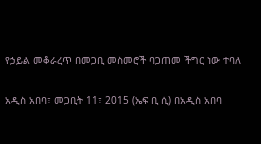የኃይል መቆራረጥ በመጋቢ መስመሮች ባጋጠመ ችግር ነው ተባለ

አዲስ አበባ፣ መጋቢት 11፣ 2015 (ኤፍ ቢ ሲ) በአዲስ አበባ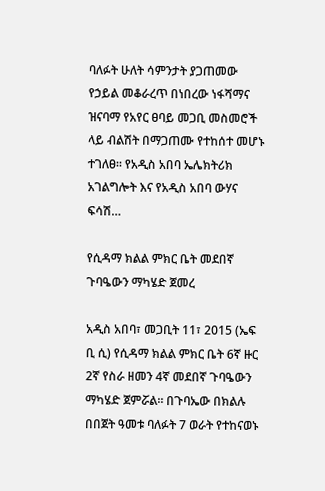ባለፉት ሁለት ሳምንታት ያጋጠመው የኃይል መቆራረጥ በነበረው ነፋሻማና ዝናባማ የአየር ፀባይ መጋቢ መስመሮች ላይ ብልሽት በማጋጠሙ የተከሰተ መሆኑ ተገለፀ፡፡ የአዲስ አበባ ኤሌክትሪክ አገልግሎት እና የአዲስ አበባ ውሃና ፍሳሽ…

የሲዳማ ክልል ምክር ቤት መደበኛ ጉባዔውን ማካሄድ ጀመረ

አዲስ አበባ፣ መጋቢት 11፣ 2015 (ኤፍ ቢ ሲ) የሲዳማ ክልል ምክር ቤት 6ኛ ዙር 2ኛ የስራ ዘመን 4ኛ መደበኛ ጉባዔውን ማካሄድ ጀምሯል። በጉባኤው በክልሉ በበጀት ዓመቱ ባለፉት 7 ወራት የተከናወኑ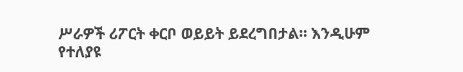ሥራዎች ሪፖርት ቀርቦ ወይይት ይደረግበታል። እንዲሁም የተለያዩ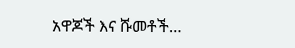አዋጆች እና ሹመቶች…